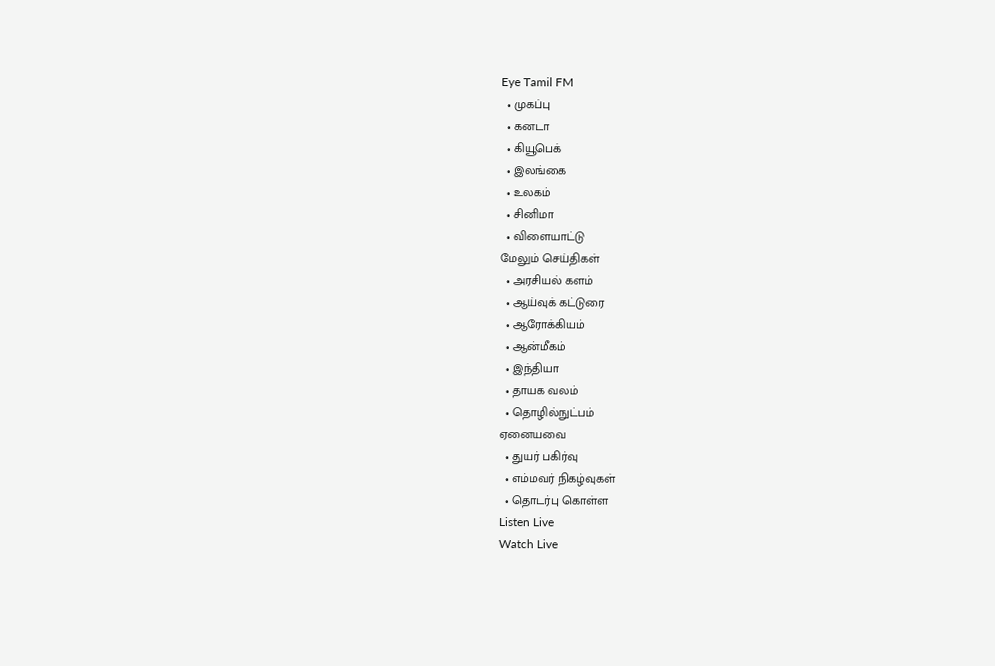Eye Tamil FM
  • முகப்பு
  • கனடா
  • கியூபெக்
  • இலங்கை
  • உலகம்
  • சினிமா
  • விளையாட்டு
மேலும் செய்திகள்
  • அரசியல் களம்
  • ஆய்வுக் கட்டுரை
  • ஆரோக்கியம்
  • ஆன்மீகம்
  • இந்தியா
  • தாயக வலம்
  • தொழில்நுட்பம்
ஏனையவை
  • துயர் பகிர்வு
  • எம்மவர் நிகழ்வுகள்
  • தொடர்பு கொள்ள
Listen Live
Watch Live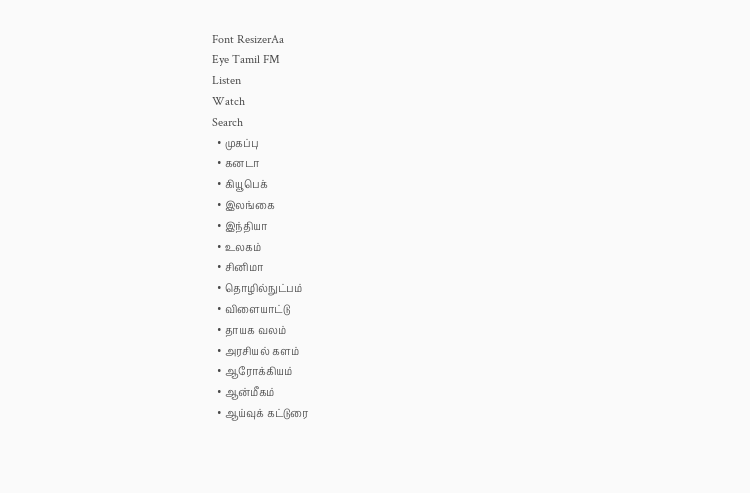Font ResizerAa
Eye Tamil FM
Listen
Watch
Search
  • முகப்பு
  • கனடா
  • கியூபெக்
  • இலங்கை
  • இந்தியா
  • உலகம்
  • சினிமா
  • தொழில்நுட்பம்
  • விளையாட்டு
  • தாயக வலம்
  • அரசியல் களம்
  • ஆரோக்கியம்
  • ஆன்மீகம்
  • ஆய்வுக் கட்டுரை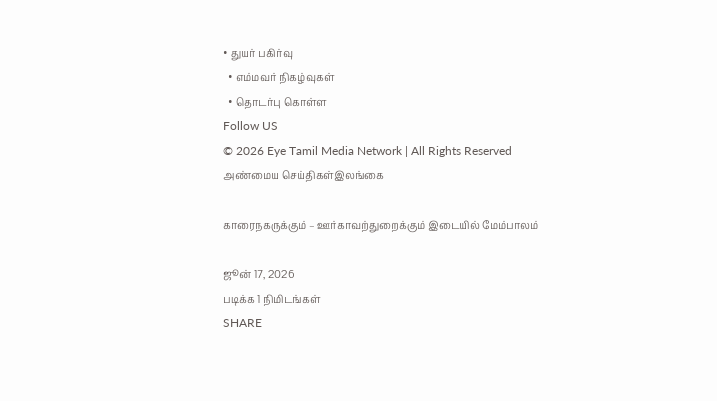• துயர் பகிர்வு
  • எம்மவர் நிகழ்வுகள்
  • தொடர்பு கொள்ள
Follow US
© 2026 Eye Tamil Media Network | All Rights Reserved
அண்மைய செய்திகள்இலங்கை

காரைநகருக்கும் – ஊர்காவற்துறைக்கும் இடையில் மேம்பாலம்

ஜூன் 17, 2026
படிக்க 1 நிமிடங்கள்
SHARE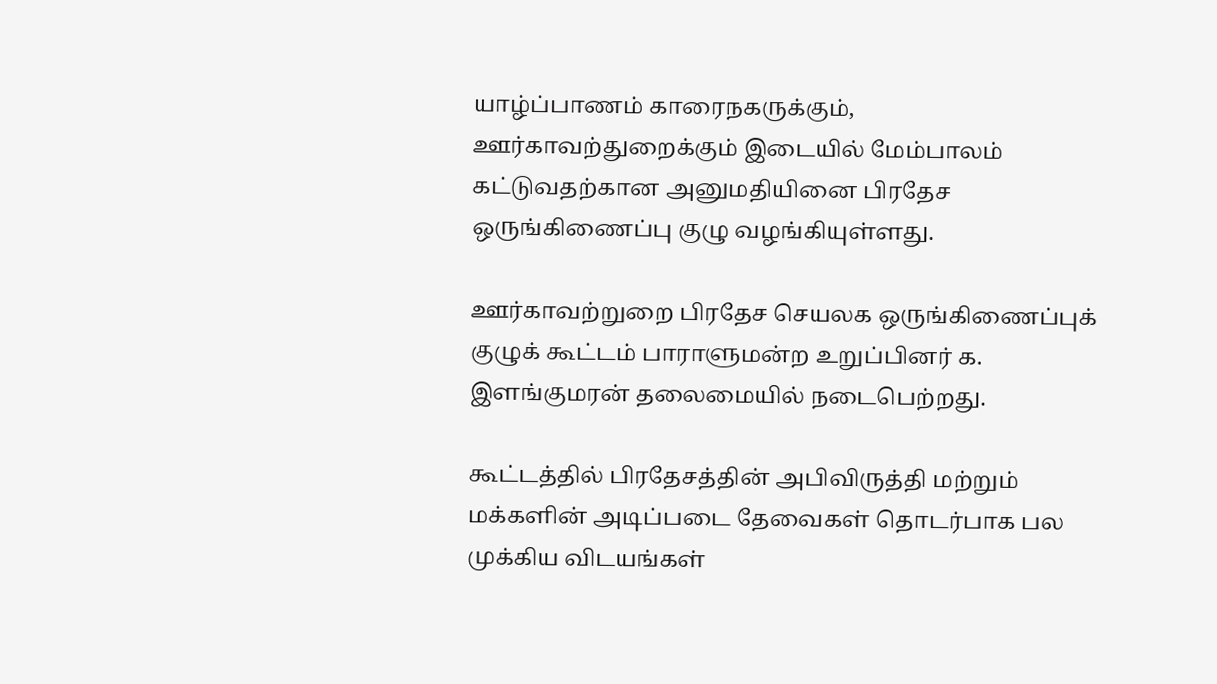யாழ்ப்பாணம் காரைநகருக்கும், ஊர்காவற்துறைக்கும் இடையில் மேம்பாலம் கட்டுவதற்கான அனுமதியினை பிரதேச ஒருங்கிணைப்பு குழு வழங்கியுள்ளது.

ஊர்காவற்றுறை பிரதேச செயலக ஒருங்கிணைப்புக் குழுக் கூட்டம் பாராளுமன்ற உறுப்பினர் க. இளங்குமரன் தலைமையில் நடைபெற்றது.

கூட்டத்தில் பிரதேசத்தின் அபிவிருத்தி மற்றும் மக்களின் அடிப்படை தேவைகள் தொடர்பாக பல முக்கிய விடயங்கள்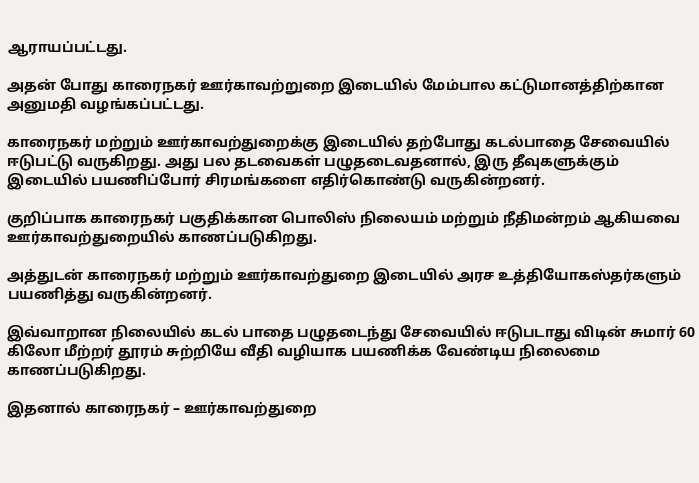ஆராயப்பட்டது.

அதன் போது காரைநகர் ஊர்காவற்றுறை இடையில் மேம்பால கட்டுமானத்திற்கான அனுமதி வழங்கப்பட்டது.

காரைநகர் மற்றும் ஊர்காவற்துறைக்கு இடையில் தற்போது கடல்பாதை சேவையில் ஈடுபட்டு வருகிறது. அது பல தடவைகள் பழுதடைவதனால், இரு தீவுகளுக்கும் இடையில் பயணிப்போர் சிரமங்களை எதிர்கொண்டு வருகின்றனர்.

குறிப்பாக காரைநகர் பகுதிக்கான பொலிஸ் நிலையம் மற்றும் நீதிமன்றம் ஆகியவை ஊர்காவற்துறையில் காணப்படுகிறது.

அத்துடன் காரைநகர் மற்றும் ஊர்காவற்துறை இடையில் அரச உத்தியோகஸ்தர்களும் பயணித்து வருகின்றனர்.

இவ்வாறான நிலையில் கடல் பாதை பழுதடைந்து சேவையில் ஈடுபடாது விடின் சுமார் 60 கிலோ மீற்றர் தூரம் சுற்றியே வீதி வழியாக பயணிக்க வேண்டிய நிலைமை காணப்படுகிறது.

இதனால் காரைநகர் – ஊர்காவற்துறை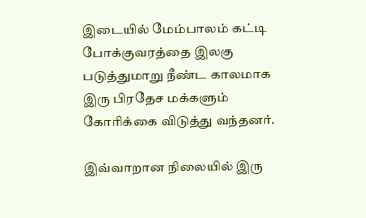இடையில் மேம்பாலம் கட்டி போக்குவரத்தை இலகு படுத்துமாறு நீண்ட காலமாக இரு பிரதேச மக்களும் கோரிக்கை விடுத்து வந்தனர்.

இவ்வாறான நிலையில் இரு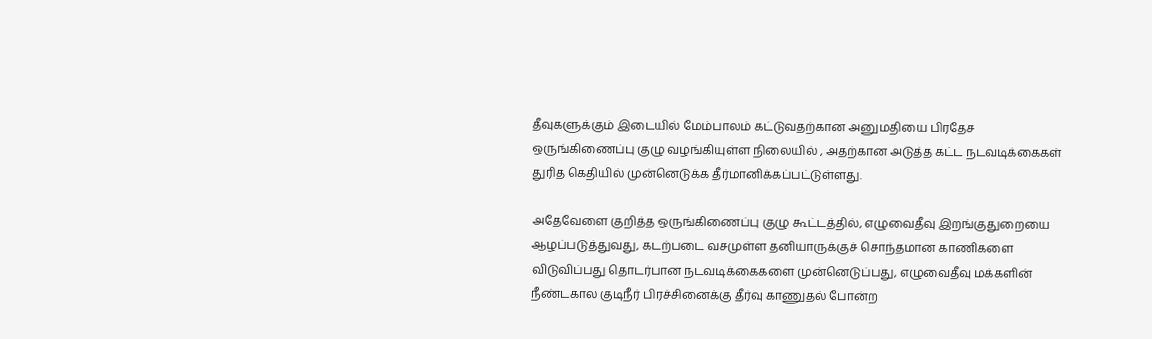தீவுகளுக்கும் இடையில் மேம்பாலம் கட்டுவதற்கான அனுமதியை பிரதேச ஒருங்கிணைப்பு குழு வழங்கியுள்ள நிலையில் , அதற்கான அடுத்த கட்ட நடவடிக்கைகள் துரித கெதியில் முன்னெடுக்க தீர்மானிக்கப்பட்டுள்ளது.

அதேவேளை குறித்த ஒருங்கிணைப்பு குழு கூட்டத்தில், எழுவைதீவு இறங்குதுறையை ஆழப்படுத்துவது, கடற்படை வசமுள்ள தனியாருக்குச் சொந்தமான காணிகளை விடுவிப்பது தொடர்பான நடவடிக்கைகளை முன்னெடுப்பது, எழுவைதீவு மக்களின் நீண்டகால குடிநீர் பிரச்சினைக்கு தீர்வு காணுதல் போன்ற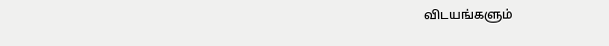விடயங்களும்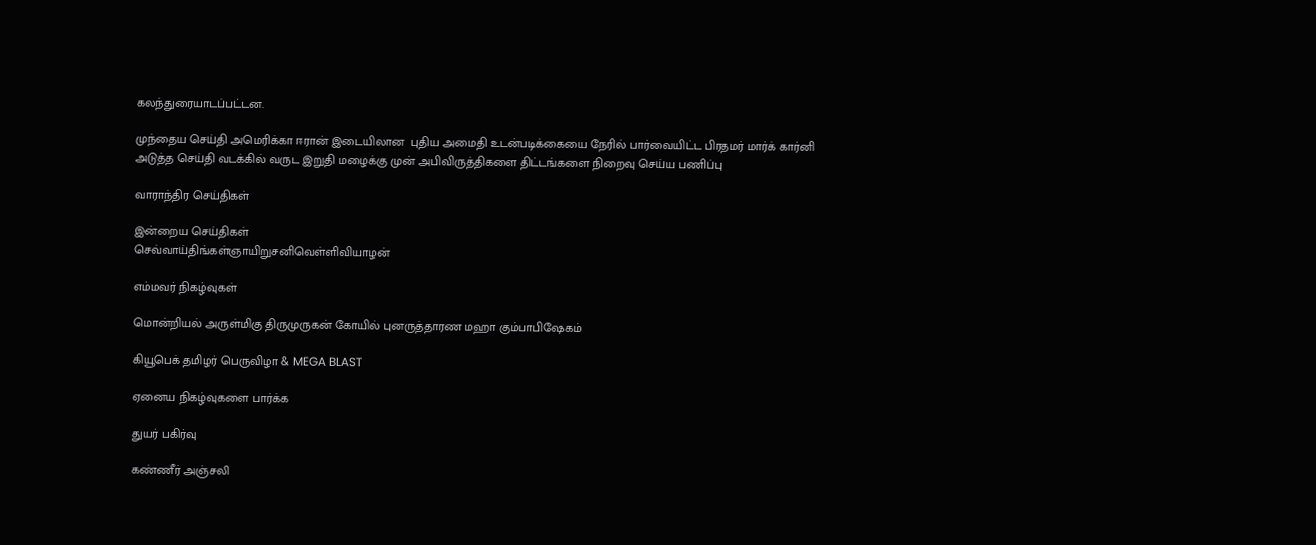கலந்துரையாடப்பட்டன.

முந்தைய செய்தி அமெரிக்கா ஈரான் இடையிலான  புதிய அமைதி உடன்படிக்கையை நேரில் பார்வையிட்ட பிரதமர் மார்க் கார்னி
அடுத்த செய்தி வடக்கில் வருட இறுதி மழைக்கு முன் அபிவிருத்திகளை திட்டங்களை நிறைவு செய்ய பணிப்பு

வாராந்திர செய்திகள்

இன்றைய செய்திகள்
செவ்வாய்திங்கள்ஞாயிறுசனிவெள்ளிவியாழன்

எம்மவர் நிகழ்வுகள்

மொன்றியல் அருள்மிகு திருமுருகன் கோயில் புனருத்தாரண மஹா கும்பாபிஷேகம்

கியூபெக் தமிழர் பெருவிழா & MEGA BLAST

ஏனைய நிகழ்வுகளை பார்க்க

துயர் பகிர்வு

கண்ணீர் அஞ்சலி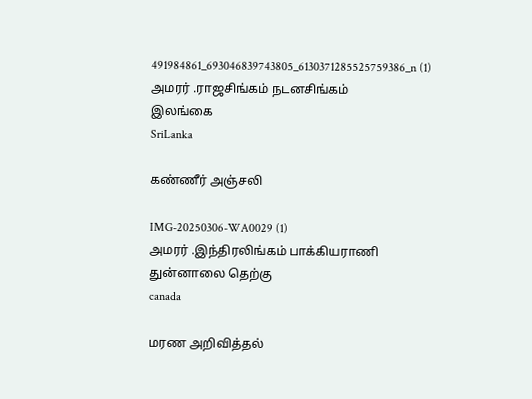491984861_693046839743805_6130371285525759386_n (1)
அமரர் .ராஜசிங்கம் நடனசிங்கம்
இலங்கை
SriLanka

கண்ணீர் அஞ்சலி

IMG-20250306-WA0029 (1)
அமரர் .இந்திரலிங்கம் பாக்கியராணி
துன்னாலை தெற்கு
canada

மரண அறிவித்தல்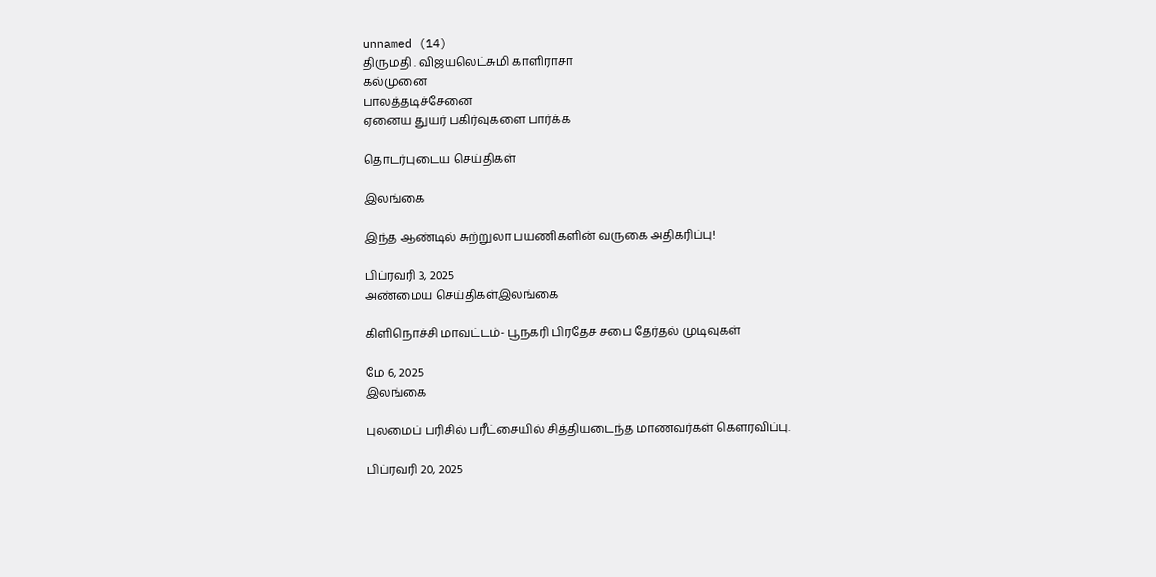unnamed (14)
திருமதி . விஜயலெட்சுமி காளிராசா
கல்முனை
பாலத்தடிச்சேனை
ஏனைய துயர் பகிர்வுகளை பார்க்க

தொடர்புடைய செய்திகள்

இலங்கை

இந்த ஆண்டில் சுற்றுலா பயணிகளின் வருகை அதிகரிப்பு!

பிப்ரவரி 3, 2025
அண்மைய செய்திகள்இலங்கை

கிளிநொச்சி மாவட்டம்- பூநகரி பிரதேச சபை தேர்தல் முடிவுகள்

மே 6, 2025
இலங்கை

புலமைப் பரிசில் பரீட்சையில் சித்தியடைந்த மாணவர்கள் கௌரவிப்பு.

பிப்ரவரி 20, 2025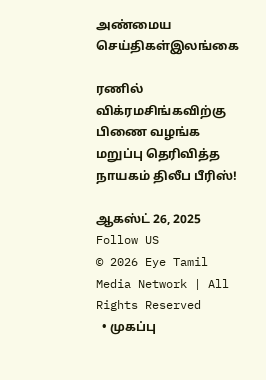அண்மைய செய்திகள்இலங்கை

ரணில் விக்ரமசிங்கவிற்கு பிணை வழங்க மறுப்பு தெரிவித்த நாயகம் திலீப பீரிஸ்!

ஆகஸ்ட் 26, 2025
Follow US
© 2026 Eye Tamil Media Network | All Rights Reserved
  • முகப்பு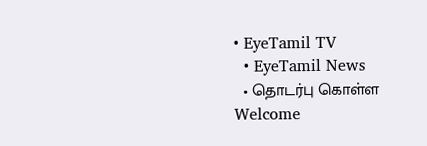• EyeTamil TV
  • EyeTamil News
  • தொடர்பு கொள்ள
Welcome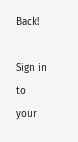Back!

Sign in to your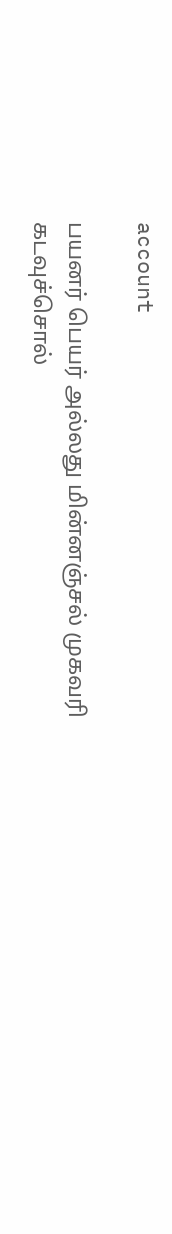account

பயனர் பெயர் அல்லது மின்னஞ்சல் முகவரி
கடவுச்சொல்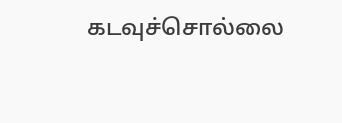கடவுச்சொல்லை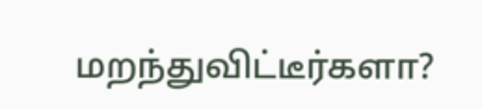மறந்துவிட்டீர்களா?